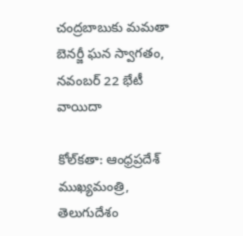చంద్రబాబుకు మమతా బెనర్జీ ఘన స్వాగతం, నవంబర్ 22 భేటీ వాయిదా

కోల్‌కతా: ఆంధ్రప్రదేశ్ ముఖ్యమంత్రి, తెలుగుదేశం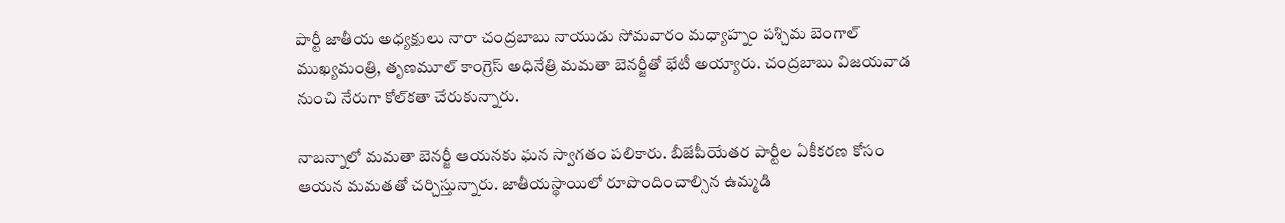పార్టీ జాతీయ అధ్యక్షులు నారా చంద్రబాబు నాయుడు సోమవారం మధ్యాహ్నం పశ్చిమ బెంగాల్ ముఖ్యమంత్రి, తృణమూల్ కాంగ్రెస్ అధినేత్రి మమతా బెనర్జీతో భేటీ అయ్యారు. చంద్రబాబు విజయవాడ నుంచి నేరుగా కోల్‌కతా చేరుకున్నారు.

నాబన్నాలో మమతా బెనర్జీ ఆయనకు ఘన స్వాగతం పలికారు. బీజేపీయేతర పార్టీల ఏకీకరణ కోసం ఆయన మమతతో చర్చిస్తున్నారు. జాతీయస్థాయిలో రూపొందించాల్సిన ఉమ్మడి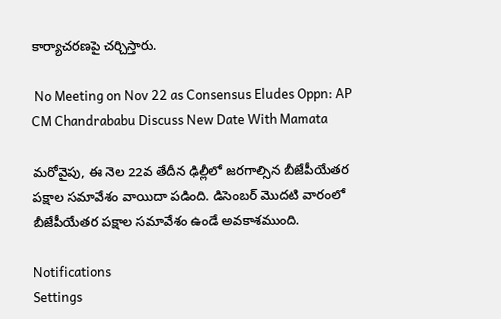కార్యాచరణపై చర్చిస్తారు.

 No Meeting on Nov 22 as Consensus Eludes Oppn: AP CM Chandrababu Discuss New Date With Mamata

మరోవైపు, ఈ నెల 22వ తేదీన ఢిల్లీలో జరగాల్సిన బీజేపీయేతర పక్షాల సమావేశం వాయిదా పడింది. డిసెంబర్ మొదటి వారంలో బీజేపీయేతర పక్షాల సమావేశం ఉండే అవకాశముంది.

Notifications
Settings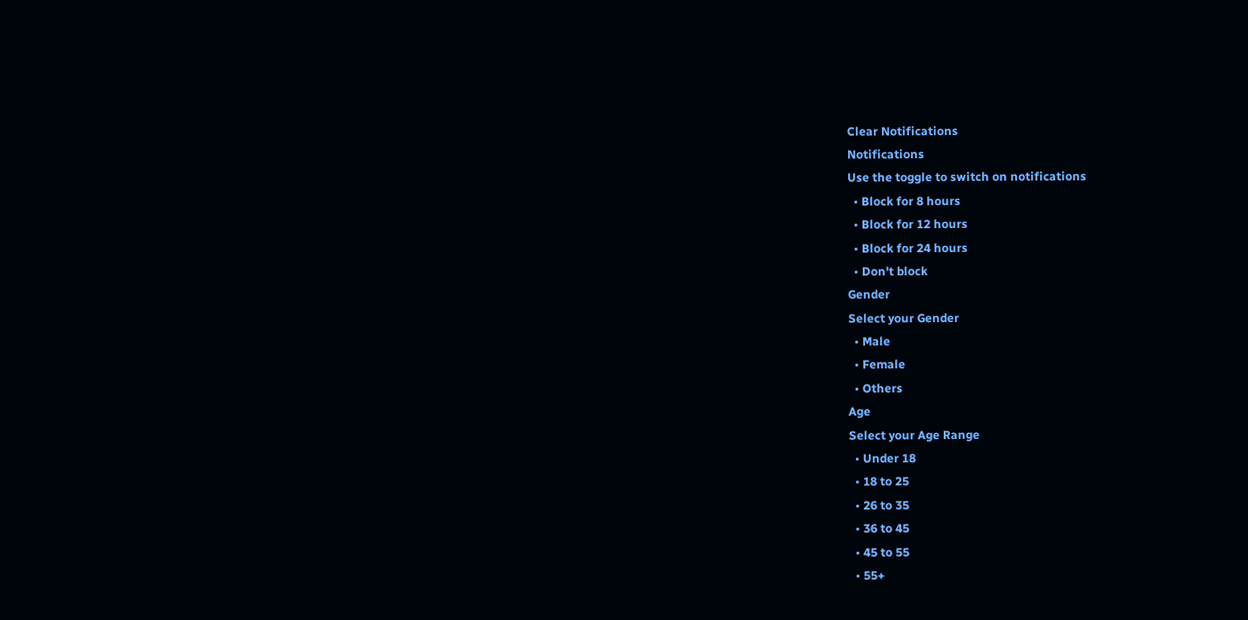Clear Notifications
Notifications
Use the toggle to switch on notifications
  • Block for 8 hours
  • Block for 12 hours
  • Block for 24 hours
  • Don't block
Gender
Select your Gender
  • Male
  • Female
  • Others
Age
Select your Age Range
  • Under 18
  • 18 to 25
  • 26 to 35
  • 36 to 45
  • 45 to 55
  • 55+